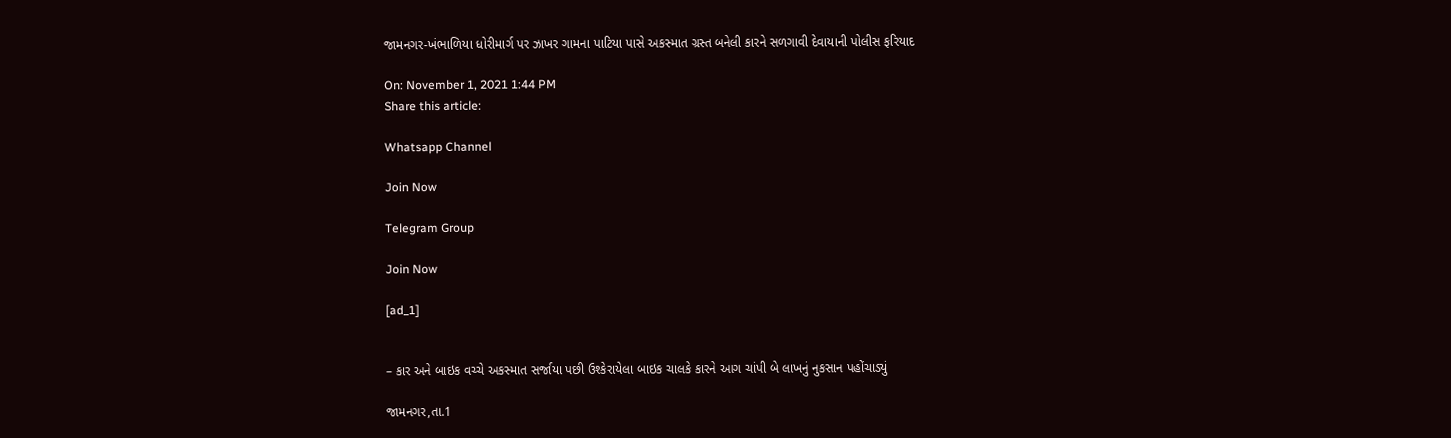જામનગર-ખંભાળિયા ધોરીમાર્ગ પર ઝાખર ગામના પાટિયા પાસે અકસ્માત ગ્રસ્ત બનેલી કારને સળગાવી દેવાયાની પોલીસ ફરિયાદ

On: November 1, 2021 1:44 PM
Share this article:

Whatsapp Channel

Join Now

Telegram Group

Join Now

[ad_1]


– કાર અને બાઇક વચ્ચે અકસ્માત સર્જાયા પછી ઉશ્કેરાયેલા બાઇક ચાલકે કારને આગ ચાંપી બે લાખનું નુકસાન પહોંચાડ્યું

જામનગર,તા.1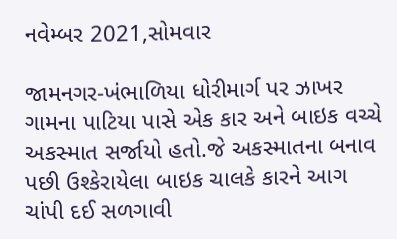નવેમ્બર 2021,સોમવાર

જામનગર-ખંભાળિયા ધોરીમાર્ગ પર ઝાખર ગામના પાટિયા પાસે એક કાર અને બાઇક વચ્ચે અકસ્માત સર્જાયો હતો.જે અકસ્માતના બનાવ પછી ઉશ્કેરાયેલા બાઇક ચાલકે કારને આગ ચાંપી દઈ સળગાવી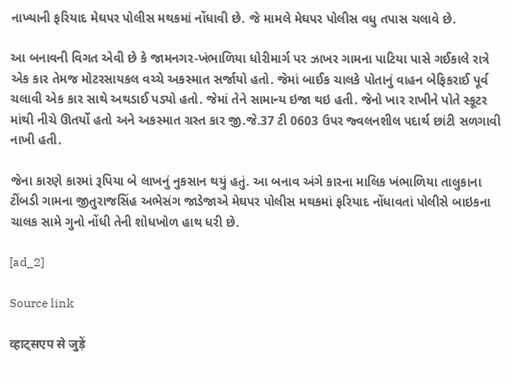નાખ્યાની ફરિયાદ મેઘપર પોલીસ મથકમાં નોંધાવી છે. જે મામલે મેઘપર પોલીસ વધુ તપાસ ચલાવે છે.

આ બનાવની વિગત એવી છે કે જામનગર-ખંભાળિયા ધોરીમાર્ગ પર ઝાખર ગામના પાટિયા પાસે ગઈકાલે રાત્રે એક કાર તેમજ મોટરસાયકલ વચ્ચે અકસ્માત સર્જાયો હતો. જેમાં બાઈક ચાલકે પોતાનું વાહન બેફિકરાઈ પૂર્વ ચલાવી એક કાર સાથે અથડાઈ પડ્યો હતો. જેમાં તેને સામાન્ય ઇજા થઇ હતી. જેનો ખાર રાખીને પોતે સ્કૂટર માંથી નીચે ઊતર્યો હતો અને અકસ્માત ગ્રસ્ત કાર જી.જે.37 ટી 0603 ઉપર જ્વલનશીલ પદાર્થ છાંટી સળગાવી નાખી હતી.

જેના કારણે કારમાં રૂપિયા બે લાખનું નુકસાન થયું હતું. આ બનાવ અંગે કારના માલિક ખંભાળિયા તાલુકાના ટીંબડી ગામના જીતુરાજસિંહ અભેસંગ જાડેજાએ મેઘપર પોલીસ મથકમાં ફરિયાદ નોંધાવતાં પોલીસે બાઇકના ચાલક સામે ગુનો નોંધી તેની શોધખોળ હાથ ધરી છે.

[ad_2]

Source link

व्हाट्सएप से जुड़ें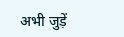अभी जुड़ें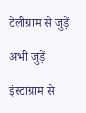टेलीग्राम से जुड़ें

अभी जुड़ें

इंस्टाग्राम से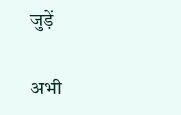जुड़ें

अभी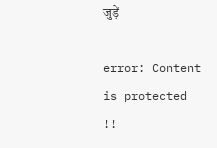जुड़ें

error: Content is protected !!